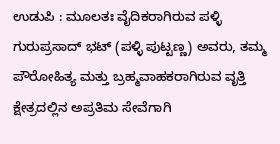ಉಡುಪಿ : ಮೂಲತಃ ವೈದಿಕರಾಗಿರುವ ಪಳ್ಳಿ ಗುರುಪ್ರಸಾದ್ ಭಟ್ (ಪಳ್ಳಿ ಪುಟ್ಟಣ್ಣ) ಅವರು, ತಮ್ಮ ಪೌರೋಹಿತ್ಯ ಮತ್ತು ಬ್ರಹ್ಮವಾಹಕರಾಗಿರುವ ವೃತ್ತಿ ಕ್ಷೇತ್ರದಲ್ಲಿನ ಅಪ್ರತಿಮ ಸೇವೆಗಾಗಿ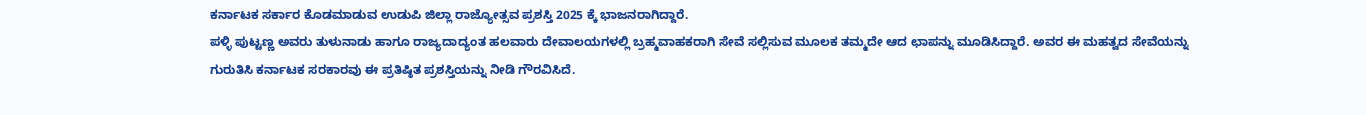ಕರ್ನಾಟಕ ಸರ್ಕಾರ ಕೊಡಮಾಡುವ ಉಡುಪಿ ಜಿಲ್ಲಾ ರಾಜ್ಯೋತ್ಸವ ಪ್ರಶಸ್ತಿ 2025 ಕ್ಕೆ ಭಾಜನರಾಗಿದ್ದಾರೆ.
ಪಳ್ಳಿ ಪುಟ್ಟಣ್ಣ ಅವರು ತುಳುನಾಡು ಹಾಗೂ ರಾಜ್ಯದಾದ್ಯಂತ ಹಲವಾರು ದೇವಾಲಯಗಳಲ್ಲಿ ಬ್ರಹ್ಮವಾಹಕರಾಗಿ ಸೇವೆ ಸಲ್ಲಿಸುವ ಮೂಲಕ ತಮ್ಮದೇ ಆದ ಛಾಪನ್ನು ಮೂಡಿಸಿದ್ದಾರೆ. ಅವರ ಈ ಮಹತ್ವದ ಸೇವೆಯನ್ನು ಗುರುತಿಸಿ ಕರ್ನಾಟಕ ಸರಕಾರವು ಈ ಪ್ರತಿಷ್ಠಿತ ಪ್ರಶಸ್ತಿಯನ್ನು ನೀಡಿ ಗೌರವಿಸಿದೆ.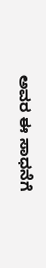ಅವರ ಈ ಸಾಧನೆಗೆ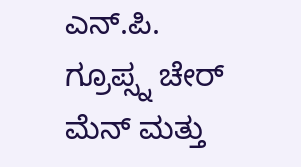ಎನ್.ಪಿ. ಗ್ರೂಪ್ಸ್ನ ಚೇರ್ ಮೆನ್ ಮತ್ತು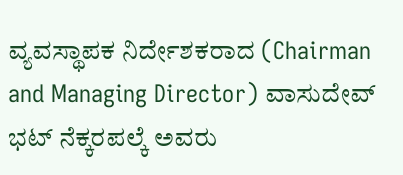ವ್ಯವಸ್ಥಾಪಕ ನಿರ್ದೇಶಕರಾದ (Chairman and Managing Director) ವಾಸುದೇವ್ ಭಟ್ ನೆಕ್ಕರಪಲ್ಕೆ ಅವರು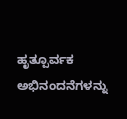ಹೃತ್ಪೂರ್ವಕ ಅಭಿನಂದನೆಗಳನ್ನು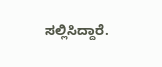ಸಲ್ಲಿಸಿದ್ದಾರೆ.